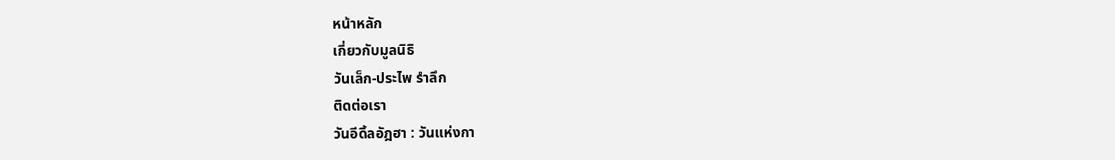หน้าหลัก
เกี่ยวกับมูลนิธิ
วันเล็ก-ประไพ รำลึก
ติดต่อเรา
วันอีดิ้ลอัฎฮา : วันแห่งกา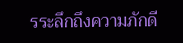รระลึกถึงความภักดี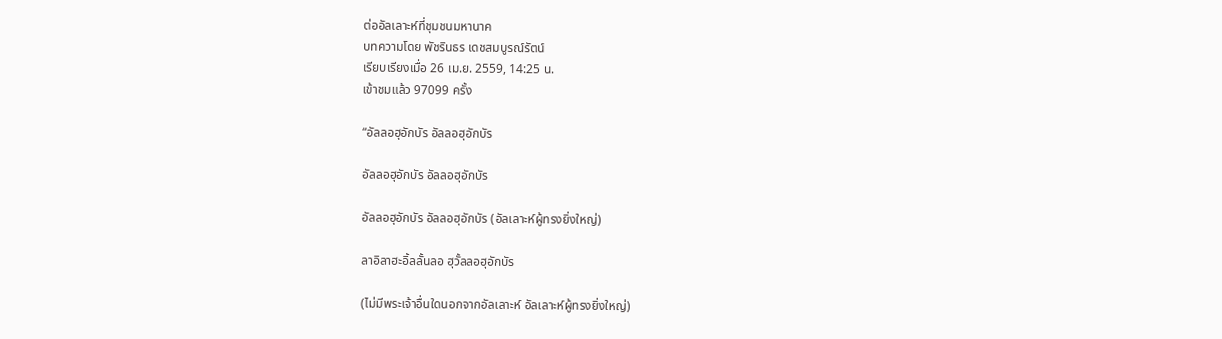ต่ออัลเลาะห์ที่ชุมชนมหานาค
บทความโดย พัชรินธร เดชสมบูรณ์รัตน์
เรียบเรียงเมื่อ 26 เม.ย. 2559, 14:25 น.
เข้าชมแล้ว 97099 ครั้ง

“อัลลอฮุอักบัร อัลลอฮุอักบัร

อัลลอฮุอักบัร อัลลอฮุอักบัร

อัลลอฮุอักบัร อัลลอฮุอักบัร (อัลเลาะห์ผู้ทรงยิ่งใหญ่)

ลาอิลาฮะอิ้ลลั้นลอ ฮุวั้ลลอฮุอักบัร

(ไม่มีพระเจ้าอื่นใดนอกจากอัลเลาะห์ อัลเลาะห์ผู้ทรงยิ่งใหญ่)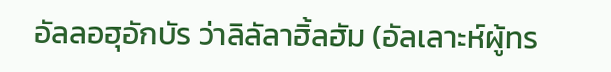อัลลอฮุอักบัร ว่าลิลัลาฮิ้ลฮัม (อัลเลาะห์ผู้ทร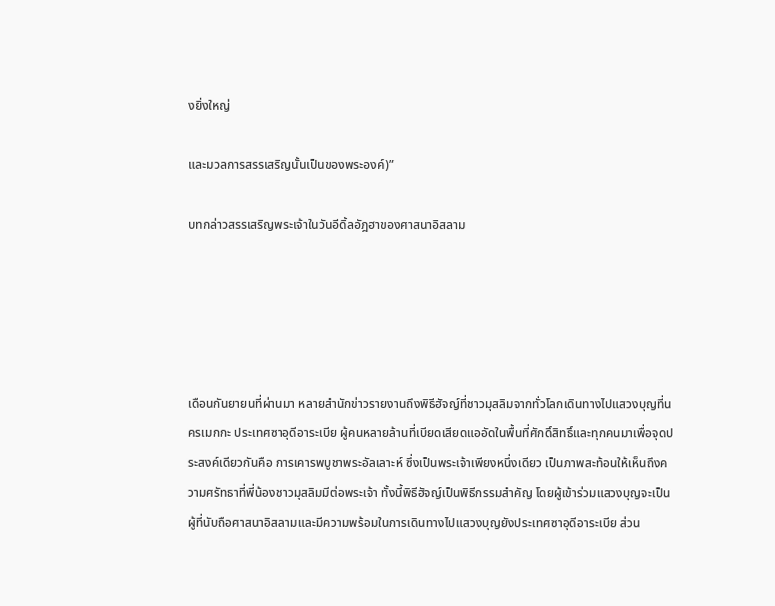งยิ่งใหญ่

และมวลการสรรเสริญนั้นเป็นของพระองค์)”

บทกล่าวสรรเสริญพระเจ้าในวันอีดิ้ลอัฎฮาของศาสนาอิสลาม





เดือนกันยายนที่ผ่านมา หลายสำนักข่าวรายงานถึงพิธีฮัจญ์ที่ชาวมุสลิมจากทั่วโลกเดินทางไปแสวงบุญที่นครเมกกะ ประเทศซาอุดีอาระเบีย ผู้คนหลายล้านที่เบียดเสียดแออัดในพื้นที่ศักดิ์สิทธิ์และทุกคนมาเพื่อจุดประสงค์เดียวกันคือ การเคารพบูชาพระอัลเลาะห์ ซึ่งเป็นพระเจ้าเพียงหนึ่งเดียว เป็นภาพสะท้อนให้เห็นถึงความศรัทธาที่พี่น้องชาวมุสลิมมีต่อพระเจ้า ทั้งนี้พิธีฮัจญ์เป็นพิธีกรรมสำคัญ โดยผู้เข้าร่วมแสวงบุญจะเป็นผู้ที่นับถือศาสนาอิสลามและมีความพร้อมในการเดินทางไปแสวงบุญยังประเทศซาอุดีอาระเบีย ส่วน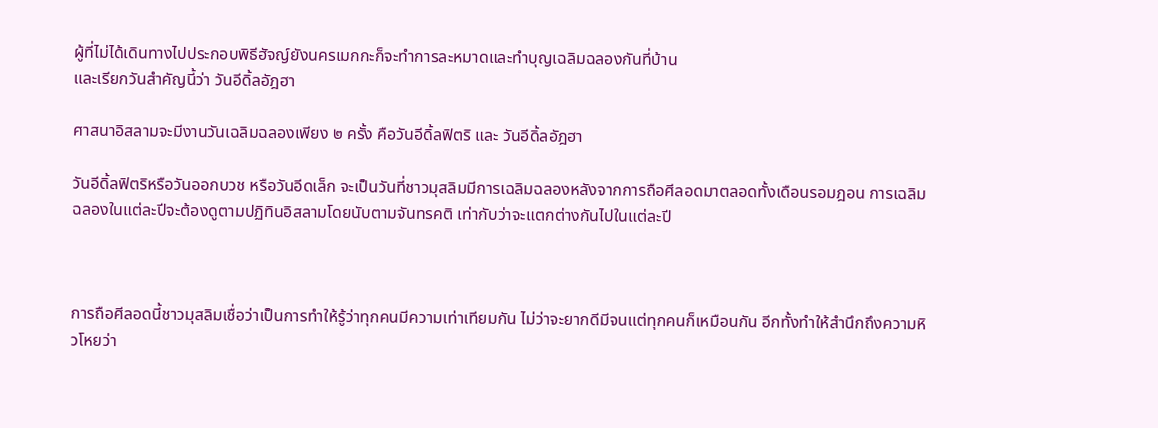ผู้ที่ไม่ได้เดินทางไปประกอบพิธีฮัจญ์ยังนครเมกกะก็จะทำการละหมาดและทำบุญเฉลิมฉลองกันที่บ้าน
และเรียกวันสำคัญนี้ว่า วันอีดิ้ลอัฎฮา

ศาสนาอิสลามจะมีงานวันเฉลิมฉลองเพียง ๒ ครั้ง คือวันอีดิ้ลฟิตริ และ วันอีดิ้ลอัฎฮา

วันอีดิ้ลฟิตริหรือวันออกบวช หรือวันอีดเล็ก จะเป็นวันที่ชาวมุสลิมมีการเฉลิมฉลองหลังจากการถือศีลอดมาตลอดทั้งเดือนรอมฎอน การเฉลิมฉลองในแต่ละปีจะต้องดูตามปฏิทินอิสลามโดยนับตามจันทรคติ เท่ากับว่าจะแตกต่างกันไปในแต่ละปี



การถือศีลอดนี้ชาวมุสลิมเชื่อว่าเป็นการทำให้รู้ว่าทุกคนมีความเท่าเทียมกัน ไม่ว่าจะยากดีมีจนแต่ทุกคนก็เหมือนกัน อีกทั้งทำให้สำนึกถึงความหิวโหยว่า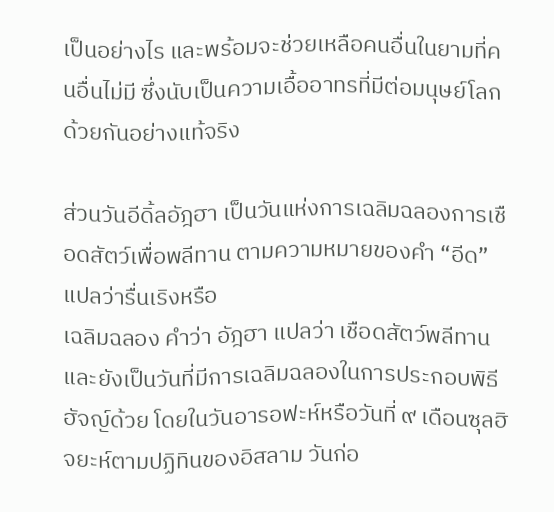เป็นอย่างไร และพร้อมจะช่วยเหลือคนอื่นในยามที่คนอื่นไม่มี ซึ่งนับเป็นความเอื้ออาทรที่มีต่อมนุษย์โลกด้วยกันอย่างแท้จริง

ส่วนวันอีดิ้ลอัฎฮา เป็นวันแห่งการเฉลิมฉลองการเชือดสัตว์เพื่อพลีทาน ตามความหมายของคำ “อีด” แปลว่ารื่นเริงหรือ
เฉลิมฉลอง คำว่า อัฎฮา แปลว่า เชือดสัตว์พลีทาน และยังเป็นวันที่มีการเฉลิมฉลองในการประกอบพิธีฮัจญ์ด้วย โดยในวันอารอฟะห์หรือวันที่ ๙ เดือนซุลฮิจยะห์ตามปฏิทินของอิสลาม วันก่อ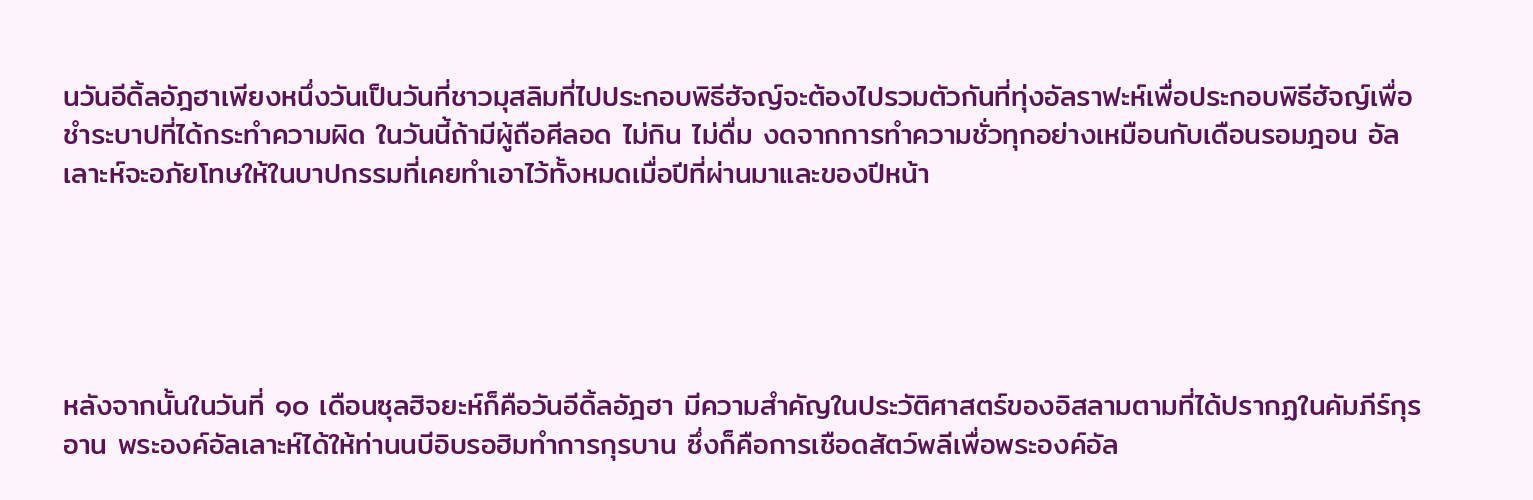นวันอีดิ้ลอัฎฮาเพียงหนึ่งวันเป็นวันที่ชาวมุสลิมที่ไปประกอบพิธีฮัจญ์จะต้องไปรวมตัวกันที่ทุ่งอัลราฟะห์เพื่อประกอบพิธีฮัจญ์เพื่อชำระบาปที่ได้กระทำความผิด ในวันนี้ถ้ามีผู้ถือศีลอด ไม่กิน ไม่ดื่ม งดจากการทำความชั่วทุกอย่างเหมือนกับเดือนรอมฎอน อัลเลาะห์จะอภัยโทษให้ในบาปกรรมที่เคยทำเอาไว้ทั้งหมดเมื่อปีที่ผ่านมาและของปีหน้า





หลังจากนั้นในวันที่ ๑๐ เดือนซุลฮิจยะห์ก็คือวันอีดิ้ลอัฎฮา มีความสำคัญในประวัติศาสตร์ของอิสลามตามที่ได้ปรากฏในคัมภีร์กุรอาน พระองค์อัลเลาะห์ได้ให้ท่านนบีอิบรอฮิมทำการกุรบาน ซึ่งก็คือการเชือดสัตว์พลีเพื่อพระองค์อัล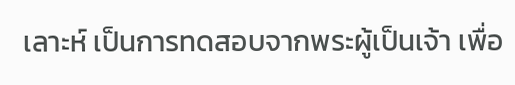เลาะห์ เป็นการทดสอบจากพระผู้เป็นเจ้า เพื่อ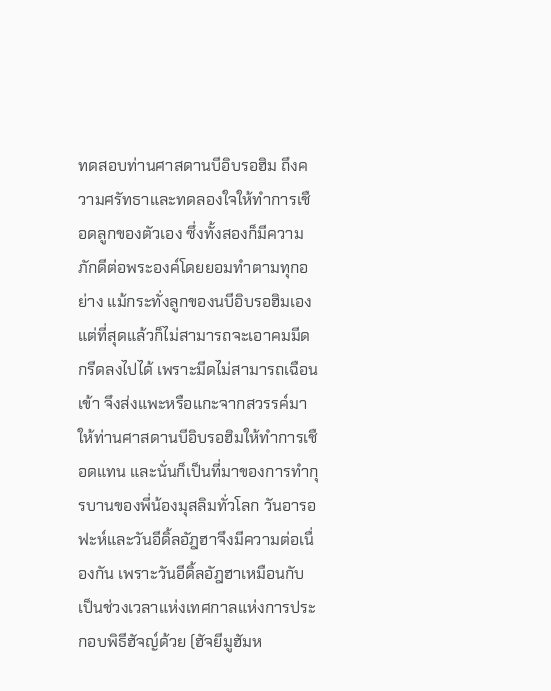ทดสอบท่านศาสดานบีอิบรอฮิม ถึงความศรัทธาและทดลองใจให้ทำการเชือดลูกของตัวเอง ซึ่งทั้งสองก็มีความภักดีต่อพระองค์โดยยอมทำตามทุกอย่าง แม้กระทั่งลูกของนบีอิบรอฮิมเอง แต่ที่สุดแล้วก็ไม่สามารถจะเอาคมมีดกรีดลงไปได้ เพราะมีดไม่สามารถเฉือนเข้า จึงส่งแพะหรือแกะจากสวรรค์มาให้ท่านศาสดานบีอิบรอฮิมให้ทำการเชือดแทน และนั่นก็เป็นที่มาของการทำกุรบานของพี่น้องมุสลิมทั่วโลก วันอารอฟะห์และวันอีดิ้ลอัฎฮาจึงมีความต่อเนื่องกัน เพราะวันอีดิ้ลอัฎฮาเหมือนกับเป็นช่วงเวลาแห่งเทศกาลแห่งการประกอบพิธีฮัจญ์ด้วย (ฮัจยีมูฮัมห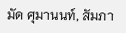มัด ศุมานนท์, สัมภา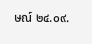ษณ์ ๒๔.๐๙.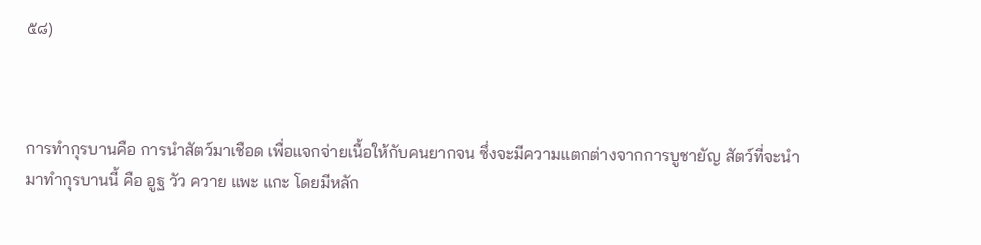๕๘)



การทำกุรบานคือ การนำสัตว์มาเชือด เพื่อแจกจ่ายเนื้อให้กับคนยากจน ซึ่งจะมีความแตกต่างจากการบูชายัญ สัตว์ที่จะนำมาทำกุรบานนี้ คือ อูฐ วัว ควาย แพะ แกะ โดยมีหลัก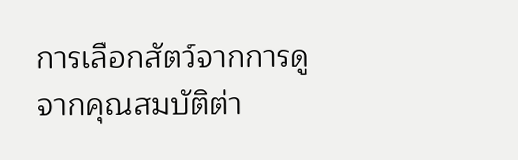การเลือกสัตว์จากการดูจากคุณสมบัติต่า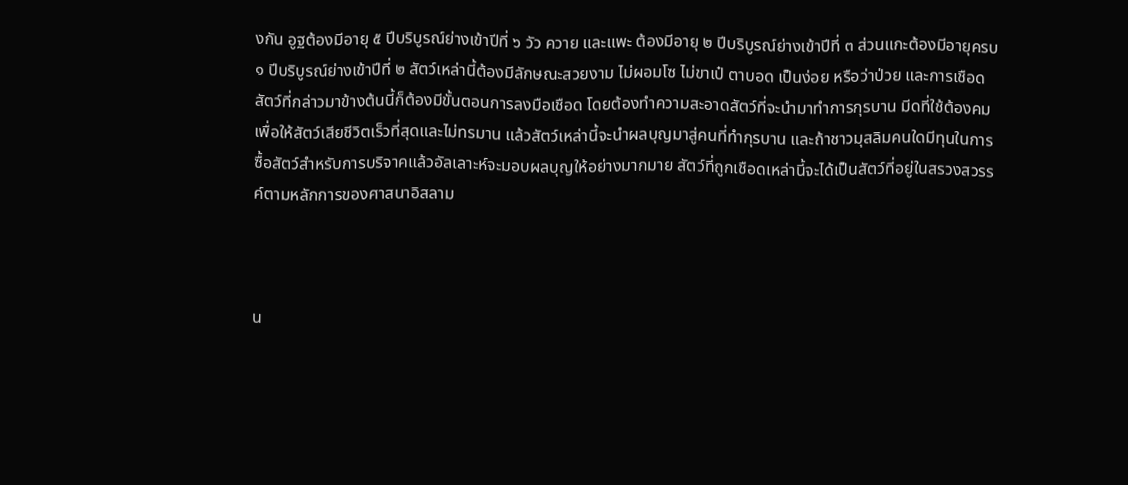งกัน อูฐต้องมีอายุ ๕ ปีบริบูรณ์ย่างเข้าปีที่ ๖ วัว ควาย และแพะ ต้องมีอายุ ๒ ปีบริบูรณ์ย่างเข้าปีที่ ๓ ส่วนแกะต้องมีอายุครบ ๑ ปีบริบูรณ์ย่างเข้าปีที่ ๒ สัตว์เหล่านี้ต้องมีลักษณะสวยงาม ไม่ผอมโซ ไม่ขาเป๋ ตาบอด เป็นง่อย หรือว่าป่วย และการเชือดสัตว์ที่กล่าวมาข้างต้นนี้ก็ต้องมีขั้นตอนการลงมือเชือด โดยต้องทำความสะอาดสัตว์ที่จะนำมาทำการกุรบาน มีดที่ใช้ต้องคม เพื่อให้สัตว์เสียชีวิตเร็วที่สุดและไม่ทรมาน แล้วสัตว์เหล่านี้จะนำผลบุญมาสู่คนที่ทำกุรบาน และถ้าชาวมุสลิมคนใดมีทุนในการซื้อสัตว์สำหรับการบริจาคแล้วอัลเลาะห์จะมอบผลบุญให้อย่างมากมาย สัตว์ที่ถูกเชือดเหล่านี้จะได้เป็นสัตว์ที่อยู่ในสรวงสวรรค์ตามหลักการของศาสนาอิสลาม



น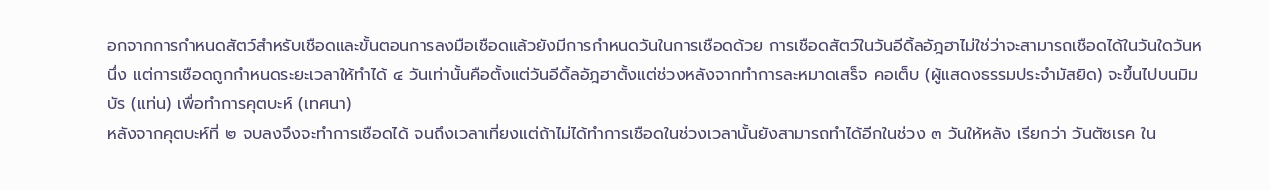อกจากการกำหนดสัตว์สำหรับเชือดและขั้นตอนการลงมือเชือดแล้วยังมีการกำหนดวันในการเชือดด้วย การเชือดสัตว์ในวันอีดิ้ลอัฎฮาไม่ใช่ว่าจะสามารถเชือดได้ในวันใดวันหนึ่ง แต่การเชือดถูกกำหนดระยะเวลาให้ทำได้ ๔ วันเท่านั้นคือตั้งแต่วันอีดิ้ลอัฎฮาตั้งแต่ช่วงหลังจากทำการละหมาดเสร็จ คอเต็บ (ผู้แสดงธรรมประจำมัสยิด) จะขึ้นไปบนมิมบัร (แท่น) เพื่อทำการคุตบะห์ (เทศนา)
หลังจากคุตบะห์ที่ ๒ จบลงจึงจะทำการเชือดได้ จนถึงเวลาเที่ยงแต่ถ้าไม่ได้ทำการเชือดในช่วงเวลานั้นยังสามารถทำได้อีกในช่วง ๓ วันให้หลัง เรียกว่า วันตัซเรค ใน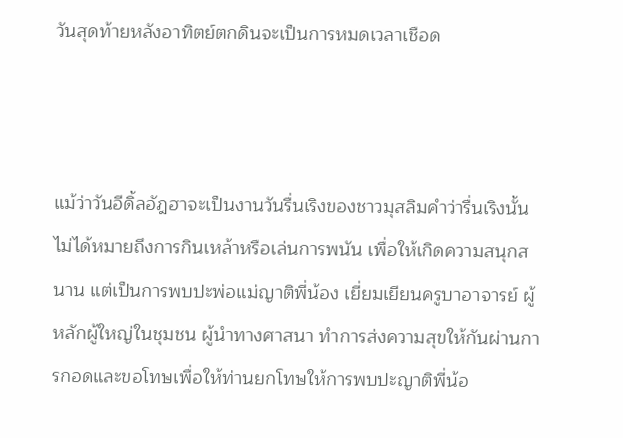วันสุดท้ายหลังอาทิตย์ตกดินจะเป็นการหมดเวลาเชือด



แม้ว่าวันอีดิ้ลอัฎฮาจะเป็นงานวันรื่นเริงของชาวมุสลิมคำว่ารื่นเริงนั้นไม่ได้หมายถึงการกินเหล้าหรือเล่นการพนัน เพื่อให้เกิดความสนุกสนาน แต่เป็นการพบปะพ่อแม่ญาติพี่น้อง เยี่ยมเยียนครูบาอาจารย์ ผู้หลักผู้ใหญ่ในชุมชน ผู้นำทางศาสนา ทำการส่งความสุขให้กันผ่านการกอดและขอโทษเพื่อให้ท่านยกโทษให้การพบปะญาติพี่น้อ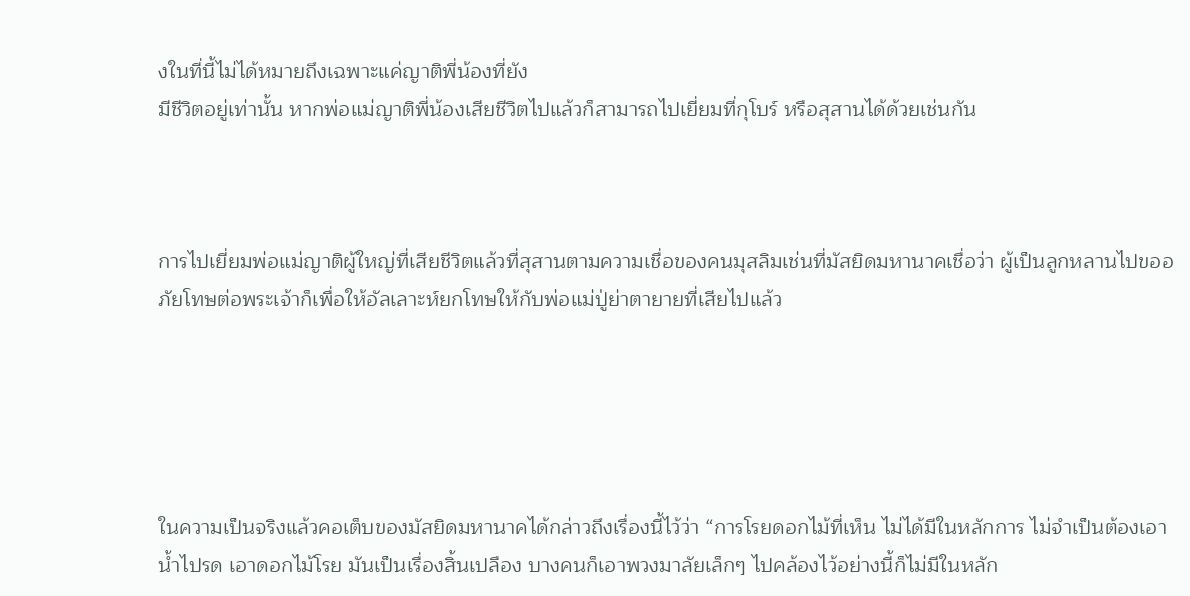งในที่นี้ไม่ได้หมายถึงเฉพาะแค่ญาติพี่น้องที่ยัง
มีชีวิตอยู่เท่านั้น หากพ่อแม่ญาติพี่น้องเสียชีวิตไปแล้วก็สามารถไปเยี่ยมที่กุโบร์ หรือสุสานได้ด้วยเช่นกัน



การไปเยี่ยมพ่อแม่ญาติผู้ใหญ่ที่เสียชีวิตแล้วที่สุสานตามความเชื่อของคนมุสลิมเช่นที่มัสยิดมหานาคเชื่อว่า ผู้เป็นลูกหลานไปขออภัยโทษต่อพระเจ้าก็เพื่อให้อัลเลาะห์ยกโทษให้กับพ่อแม่ปู่ย่าตายายที่เสียไปแล้ว





ในความเป็นจริงแล้วคอเต็บของมัสยิดมหานาคได้กล่าวถึงเรื่องนี้ไว้ว่า “การโรยดอกไม้ที่เห็น ไม่ได้มีในหลักการ ไม่จำเป็นต้องเอาน้ำไปรด เอาดอกไม้โรย มันเป็นเรื่องสิ้นเปลือง บางคนก็เอาพวงมาลัยเล็กๆ ไปคล้องไว้อย่างนี้ก็ไม่มีในหลัก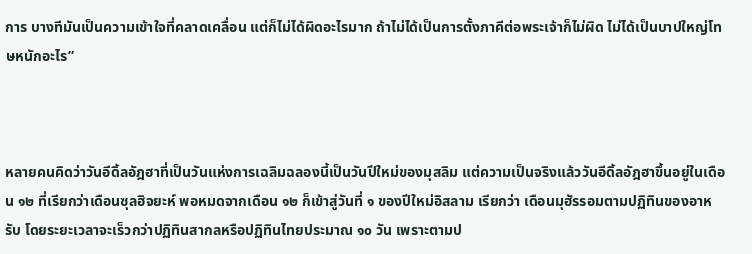การ บางทีมันเป็นความเข้าใจที่คลาดเคลื่อน แต่ก็ไม่ได้ผิดอะไรมาก ถ้าไม่ได้เป็นการตั้งภาคีต่อพระเจ้าก็ไม่ผิด ไม่ได้เป็นบาปใหญ่โทษหนักอะไร”



หลายคนคิดว่าวันอีดิ้ลอัฎฮาที่เป็นวันแห่งการเฉลิมฉลองนี้เป็นวันปีใหม่ของมุสลิม แต่ความเป็นจริงแล้ววันอีดิ้ลอัฎฮาขึ้นอยู่ในเดือน ๑๒ ที่เรียกว่าเดือนซุลฮิจยะห์ พอหมดจากเดือน ๑๒ ก็เข้าสู่วันที่ ๑ ของปีใหม่อิสลาม เรียกว่า เดือนมุฮัรรอมตามปฏิทินของอาหรับ โดยระยะเวลาจะเร็วกว่าปฏิทินสากลหรือปฏิทินไทยประมาณ ๑๐ วัน เพราะตามป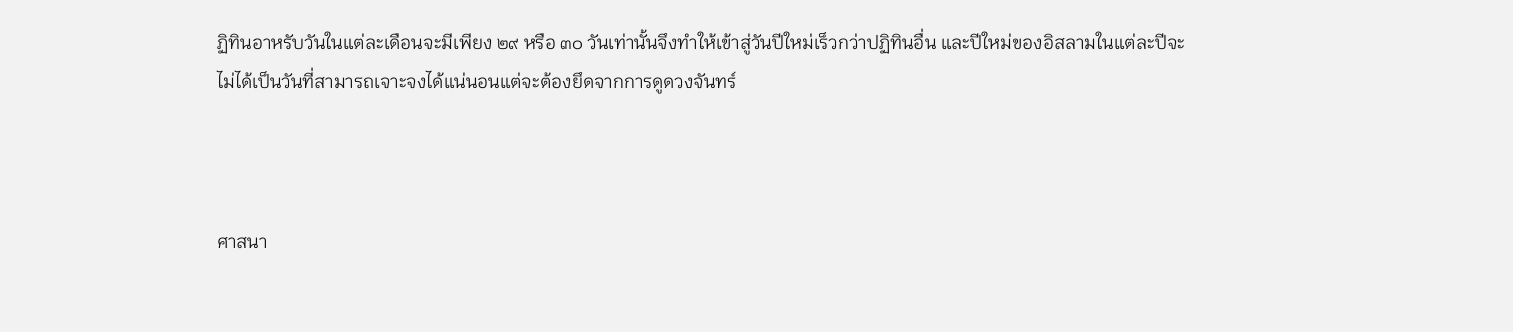ฏิทินอาหรับวันในแต่ละเดือนจะมีเพียง ๒๙ หรือ ๓๐ วันเท่านั้นจึงทำให้เข้าสู่วันปีใหม่เร็วกว่าปฏิทินอื่น และปีใหม่ของอิสลามในแต่ละปีจะไม่ได้เป็นวันที่สามารถเจาะจงได้แน่นอนแต่จะต้องยึดจากการดูดวงจันทร์



ศาสนา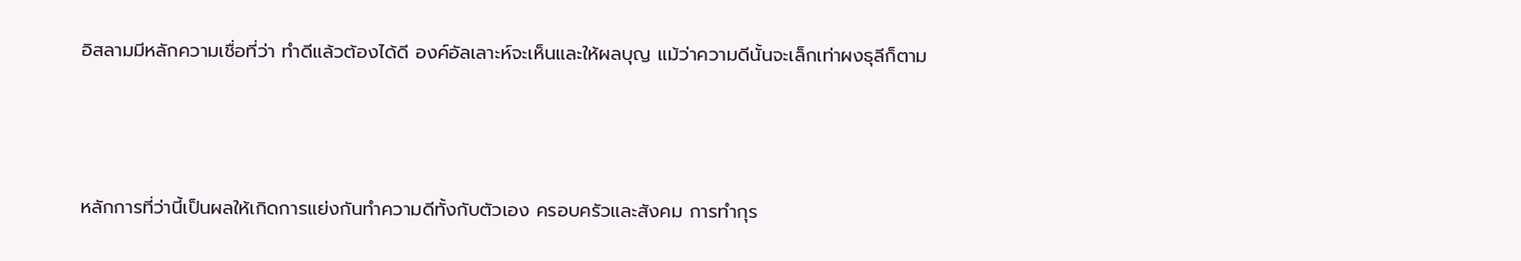อิสลามมีหลักความเชื่อที่ว่า ทำดีแล้วต้องได้ดี องค์อัลเลาะห์จะเห็นและให้ผลบุญ แม้ว่าความดีนั้นจะเล็กเท่าผงธุลีก็ตาม



หลักการที่ว่านี้เป็นผลให้เกิดการแย่งกันทำความดีทั้งกับตัวเอง ครอบครัวและสังคม การทำกุร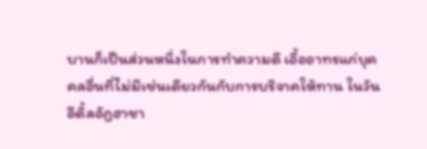บานก็เป็นส่วนหนึ่งในการทำความดี เอื้ออาทรแก่บุคคลอื่นที่ไม่มีเช่นเดียวกันกับการบริจาคให้ทาน ในวันอีดิ้ลอัฎฮาชา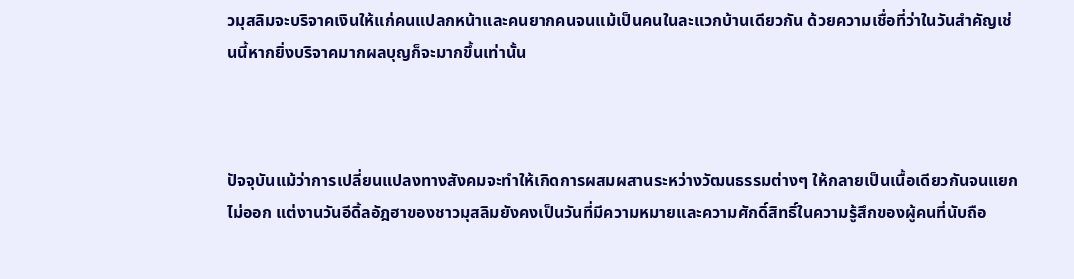วมุสลิมจะบริจาคเงินให้แก่คนแปลกหน้าและคนยากคนจนแม้เป็นคนในละแวกบ้านเดียวกัน ด้วยความเชื่อที่ว่าในวันสำคัญเช่นนี้หากยิ่งบริจาคมากผลบุญก็จะมากขึ้นเท่านั้น



ปัจจุบันแม้ว่าการเปลี่ยนแปลงทางสังคมจะทำให้เกิดการผสมผสานระหว่างวัฒนธรรมต่างๆ ให้กลายเป็นเนื้อเดียวกันจนแยกไม่ออก แต่งานวันอีดิ้ลอัฎฮาของชาวมุสลิมยังคงเป็นวันที่มีความหมายและความศักดิ์สิทธิ์ในความรู้สึกของผู้คนที่นับถือ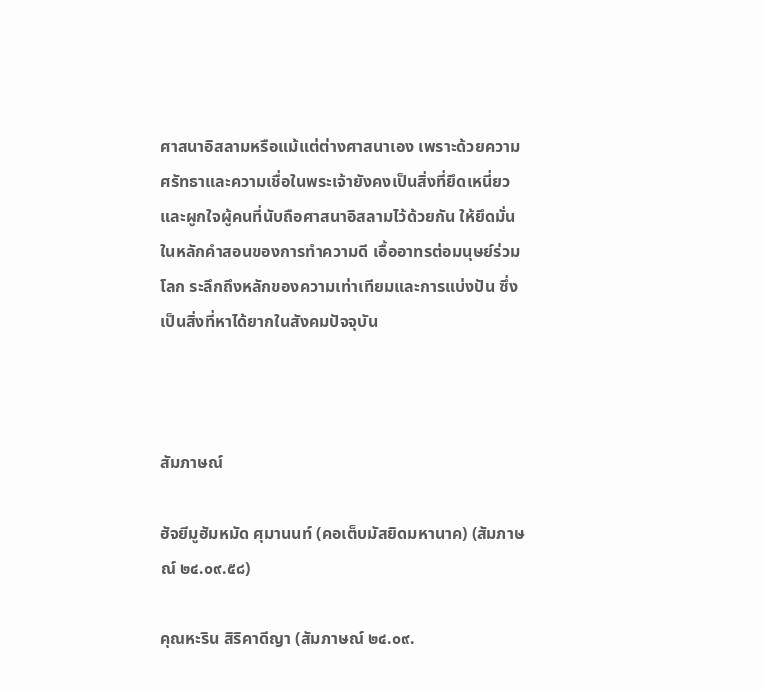ศาสนาอิสลามหรือแม้แต่ต่างศาสนาเอง เพราะด้วยความศรัทธาและความเชื่อในพระเจ้ายังคงเป็นสิ่งที่ยึดเหนี่ยวและผูกใจผู้คนที่นับถือศาสนาอิสลามไว้ด้วยกัน ให้ยึดมั่นในหลักคำสอนของการทำความดี เอื้ออาทรต่อมนุษย์ร่วมโลก ระลึกถึงหลักของความเท่าเทียมและการแบ่งปัน ซึ่งเป็นสิ่งที่หาได้ยากในสังคมปัจจุบัน



สัมภาษณ์

ฮัจยีมูฮัมหมัด ศุมานนท์ (คอเต็บมัสยิดมหานาค) (สัมภาษณ์ ๒๔.๐๙.๕๘)

คุณหะริน สิริคาดีญา (สัมภาษณ์ ๒๔.๐๙.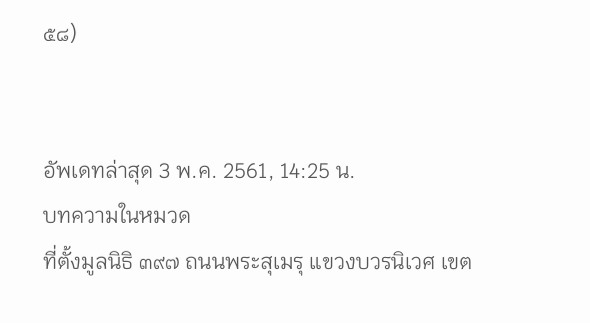๕๘)


อัพเดทล่าสุด 3 พ.ค. 2561, 14:25 น.
บทความในหมวด
ที่ตั้งมูลนิธิ ๓๙๗ ถนนพระสุเมรุ แขวงบวรนิเวศ เขต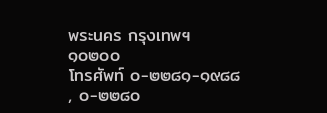พระนคร กรุงเทพฯ ๑๐๒๐๐
โทรศัพท์ ๐-๒๒๘๑-๑๙๘๘ , ๐-๒๒๘๐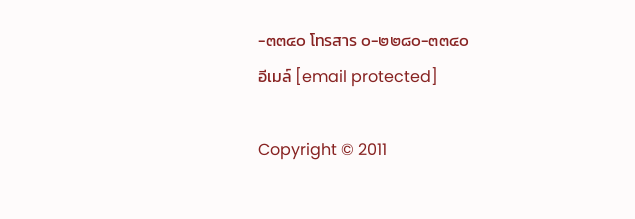-๓๓๔๐ โทรสาร ๐-๒๒๘๐-๓๓๔๐
อีเมล์ [email protected]

Copyright © 2011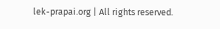lek-prapai.org | All rights reserved.